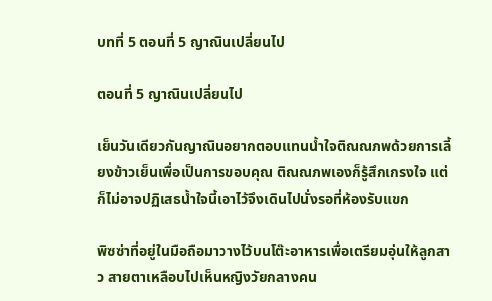บทที่ 5 ตอนที่ 5 ญาณินเปลี่ยนไป

ตอนที่ 5 ญาณินเปลี่ยนไป

เย็นวันเดียวกันญาณินอยากตอบแทนน้ำใจติณณภพด้วยการเลี้ยงข้าวเย็นเพื่อเป็นการขอบคุณ ติณณภพเองก็รู้สึกเกรงใจ แต่ก็ไม่อาจปฏิเสธน้ำใจนี้เอาไว้จึงเดินไปนั่งรอที่ห้องรับแขก

พิซซ่าที่อยู่ในมือถือมาวางไว้บนโต๊ะอาหารเพื่อเตรียมอุ่นให้ลูกสาว สายตาเหลือบไปเห็นหญิงวัยกลางคน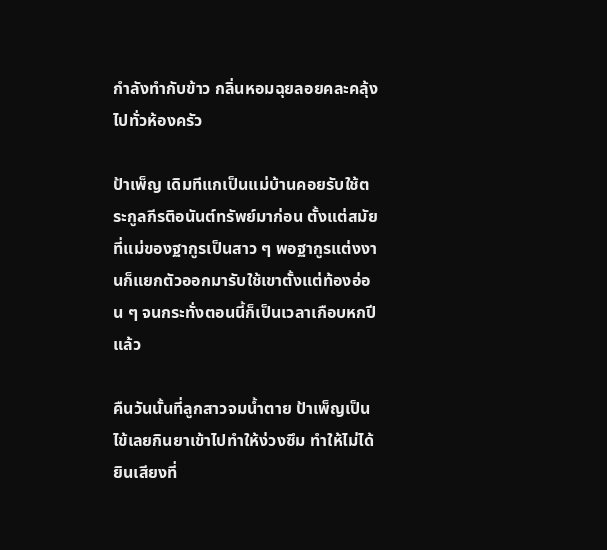กำลังทำกับข้าว กลิ่นหอมฉุยลอยคละคลุ้งไปทั่วห้องครัว

ป้าเพ็ญ เดิมทีแกเป็นแม่บ้านคอยรับใช้ตระกูลกีรติอนันต์ทรัพย์มาก่อน ตั้งแต่สมัยที่แม่ของฐากูรเป็นสาว ๆ พอฐากูรแต่งงานก็แยกตัวออกมารับใช้เขาตั้งแต่ท้องอ่อน ๆ จนกระทั่งตอนนี้ก็เป็นเวลาเกือบหกปีแล้ว

คืนวันนั้นที่ลูกสาวจมน้ำตาย ป้าเพ็ญเป็นไข้เลยกินยาเข้าไปทำให้ง่วงซึม ทำให้ไม่ได้ยินเสียงที่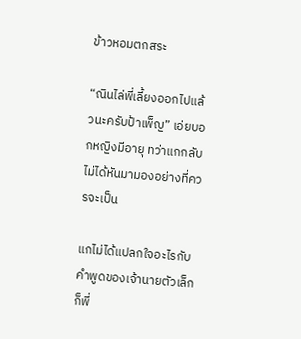ข้าวหอมตกสระ

“ณินไล่พี่เลี้ยงออกไปแล้วนะครับป้าเพ็ญ” เอ่ยบอกหญิงมีอายุ ทว่าแกกลับไม่ได้หันมามองอย่างที่ควรจะเป็น

แกไม่ได้แปลกใจอะไรกับคำพูดของเจ้านายตัวเล็ก ก็พี่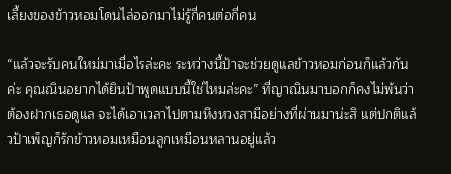เลี้ยงของข้าวหอมโดนไล่ออกมาไม่รู้กี่คนต่อกี่คน

“แล้วจะรับคนใหม่มาเมื่อไรล่ะคะ ระหว่างนี้ป้าจะช่วยดูแลข้าวหอมก่อนก็แล้วกันค่ะ คุณณินอยากได้ยินป้าพูดแบบนี้ใช่ไหมล่ะคะ” ที่ญาณินมาบอกก็คงไม่พ้นว่าต้องฝากเธอดูแล จะได้เอาเวลาไปตามหึงหวงสามีอย่างที่ผ่านมาน่ะสิ แต่ปกติแล้วป้าเพ็ญก็รักข้าวหอมเหมือนลูกเหมือนหลานอยู่แล้ว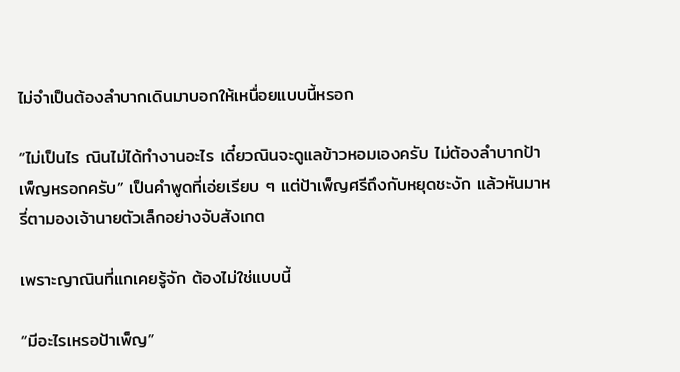ไม่จำเป็นต้องลำบากเดินมาบอกให้เหนื่อยแบบนี้หรอก

“ไม่เป็นไร ณินไม่ได้ทำงานอะไร เดี๋ยวณินจะดูแลข้าวหอมเองครับ ไม่ต้องลำบากป้าเพ็ญหรอกครับ” เป็นคำพูดที่เอ่ยเรียบ ๆ แต่ป้าเพ็ญศรีถึงกับหยุดชะงัก แล้วหันมาหรี่ตามองเจ้านายตัวเล็กอย่างจับสังเกต

เพราะญาณินที่แกเคยรู้จัก ต้องไม่ใช่แบบนี้

“มีอะไรเหรอป้าเพ็ญ”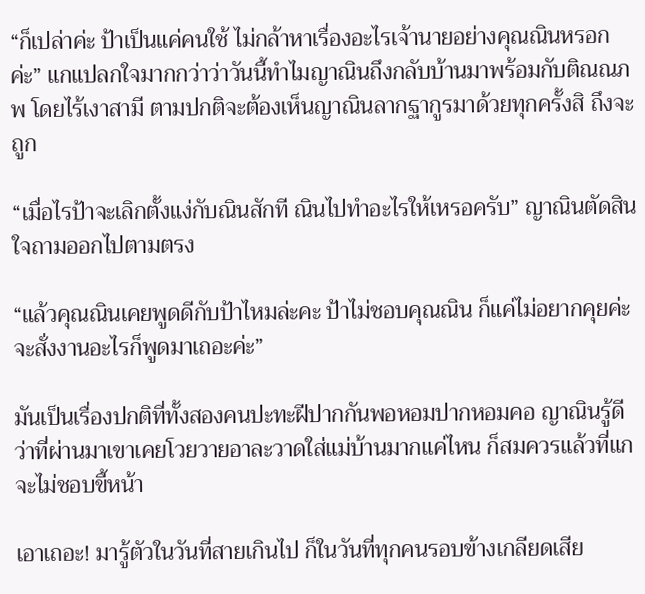“ก็เปล่าค่ะ ป้าเป็นแค่คนใช้ ไม่กล้าหาเรื่องอะไรเจ้านายอย่างคุณณินหรอกค่ะ” แกแปลกใจมากกว่าว่าวันนี้ทำไมญาณินถึงกลับบ้านมาพร้อมกับติณณภพ โดยไร้เงาสามี ตามปกติจะต้องเห็นญาณินลากฐากูรมาด้วยทุกครั้งสิ ถึงจะถูก

“เมื่อไรป้าจะเลิกตั้งแง่กับณินสักที ณินไปทำอะไรให้เหรอครับ” ญาณินตัดสินใจถามออกไปตามตรง

“แล้วคุณณินเคยพูดดีกับป้าไหมล่ะคะ ป้าไม่ชอบคุณณิน ก็แค่ไม่อยากคุยค่ะ จะสั่งงานอะไรก็พูดมาเถอะค่ะ”

มันเป็นเรื่องปกติที่ทั้งสองคนปะทะฝีปากกันพอหอมปากหอมคอ ญาณินรู้ดีว่าที่ผ่านมาเขาเคยโวยวายอาละวาดใส่แม่บ้านมากแค่ไหน ก็สมควรแล้วที่แกจะไม่ชอบขี้หน้า

เอาเถอะ! มารู้ตัวในวันที่สายเกินไป ก็ในวันที่ทุกคนรอบข้างเกลียดเสีย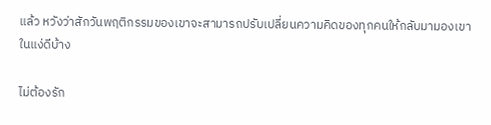แล้ว หวังว่าสักวันพฤติกรรมของเขาจะสามารถปรับเปลี่ยนความคิดของทุกคนให้กลับมามองเขาในแง่ดีบ้าง

ไม่ต้องรัก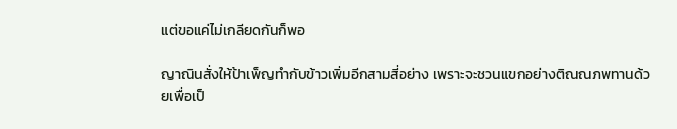แต่ขอแค่ไม่เกลียดกันก็พอ

ญาณินสั่งให้ป้าเพ็ญทำกับข้าวเพิ่มอีกสามสี่อย่าง เพราะจะชวนแขกอย่างติณณภพทานด้วยเพื่อเป็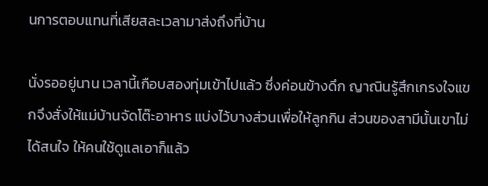นการตอบแทนที่เสียสละเวลามาส่งถึงที่บ้าน

นั่งรออยู่นาน เวลานี้เกือบสองทุ่มเข้าไปแล้ว ซึ่งค่อนข้างดึก ญาณินรู้สึกเกรงใจแขกจึงสั่งให้แม่บ้านจัดโต๊ะอาหาร แบ่งไว้บางส่วนเพื่อให้ลูกกิน ส่วนของสามีนั้นเขาไม่ได้สนใจ ให้คนใช้ดูแลเอาก็แล้ว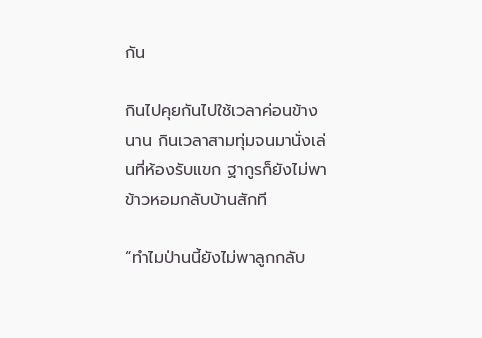กัน

กินไปคุยกันไปใช้เวลาค่อนข้างนาน กินเวลาสามทุ่มจนมานั่งเล่นที่ห้องรับแขก ฐากูรก็ยังไม่พาข้าวหอมกลับบ้านสักที

“ทำไมป่านนี้ยังไม่พาลูกกลับ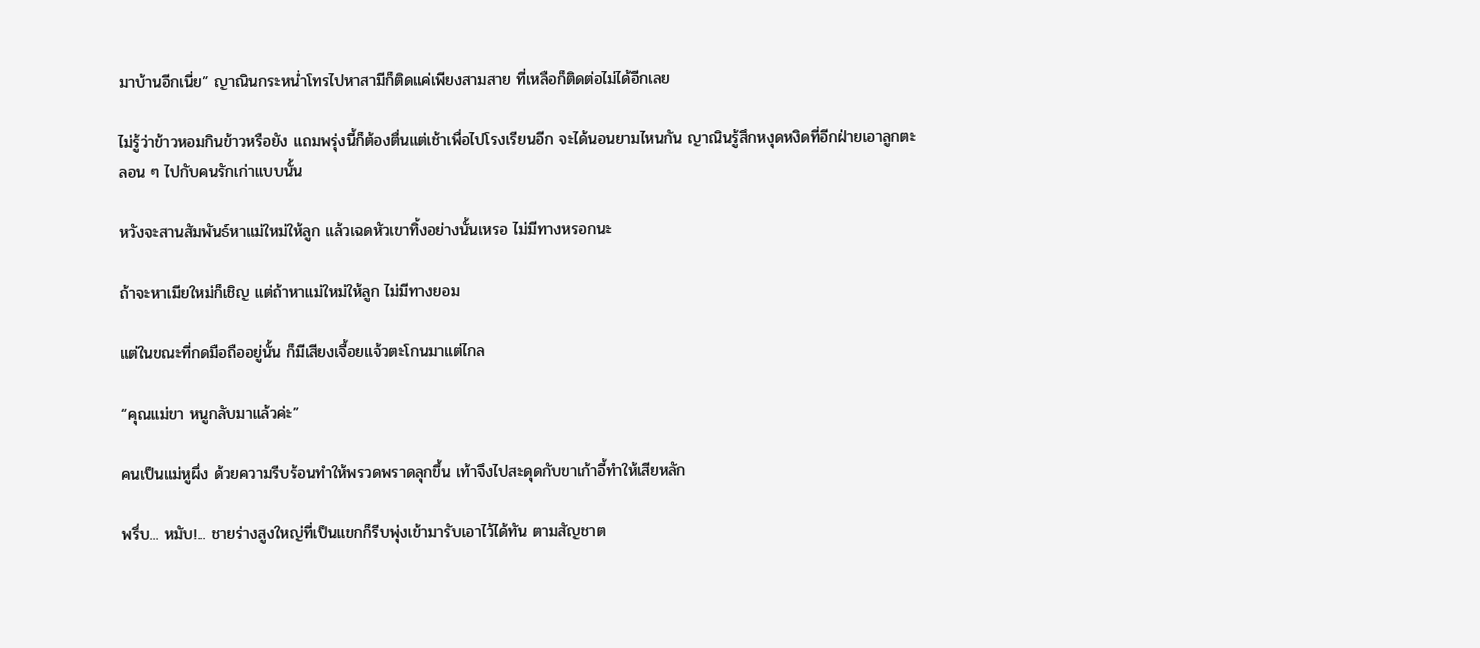มาบ้านอีกเนี่ย” ญาณินกระหน่ำโทรไปหาสามีก็ติดแค่เพียงสามสาย ที่เหลือก็ติดต่อไม่ได้อีกเลย

ไม่รู้ว่าข้าวหอมกินข้าวหรือยัง แถมพรุ่งนี้ก็ต้องตื่นแต่เช้าเพื่อไปโรงเรียนอีก จะได้นอนยามไหนกัน ญาณินรู้สึกหงุดหงิดที่อีกฝ่ายเอาลูกตะลอน ๆ ไปกับคนรักเก่าแบบนั้น

หวังจะสานสัมพันธ์หาแม่ใหม่ให้ลูก แล้วเฉดหัวเขาทิ้งอย่างนั้นเหรอ ไม่มีทางหรอกนะ

ถ้าจะหาเมียใหม่ก็เชิญ แต่ถ้าหาแม่ใหม่ให้ลูก ไม่มีทางยอม

แต่ในขณะที่กดมือถืออยู่นั้น ก็มีเสียงเจื้อยแจ้วตะโกนมาแต่ไกล

“คุณแม่ขา หนูกลับมาแล้วค่ะ”

คนเป็นแม่หูผึ่ง ด้วยความรีบร้อนทำให้พรวดพราดลุกขึ้น เท้าจึงไปสะดุดกับขาเก้าอี้ทำให้เสียหลัก

พรึ่บ... หมับ!... ชายร่างสูงใหญ่ที่เป็นแขกก็รีบพุ่งเข้ามารับเอาไว้ได้ทัน ตามสัญชาต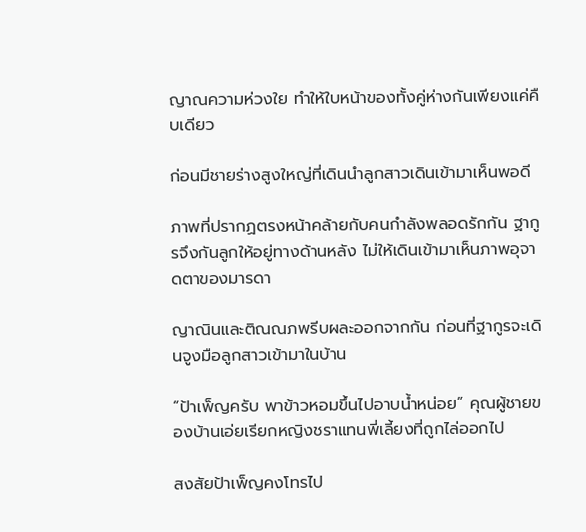ญาณความห่วงใย ทำให้ใบหน้าของทั้งคู่ห่างกันเพียงแค่คืบเดียว

ก่อนมีชายร่างสูงใหญ่ที่เดินนำลูกสาวเดินเข้ามาเห็นพอดี

ภาพที่ปรากฏตรงหน้าคล้ายกับคนกำลังพลอดรักกัน ฐากูรจึงกันลูกให้อยู่ทางด้านหลัง ไม่ให้เดินเข้ามาเห็นภาพอุจาดตาของมารดา

ญาณินและติณณภพรีบผละออกจากกัน ก่อนที่ฐากูรจะเดินจูงมือลูกสาวเข้ามาในบ้าน

“ป้าเพ็ญครับ พาข้าวหอมขึ้นไปอาบน้ำหน่อย” คุณผู้ชายของบ้านเอ่ยเรียกหญิงชราแทนพี่เลี้ยงที่ถูกไล่ออกไป

สงสัยป้าเพ็ญคงโทรไป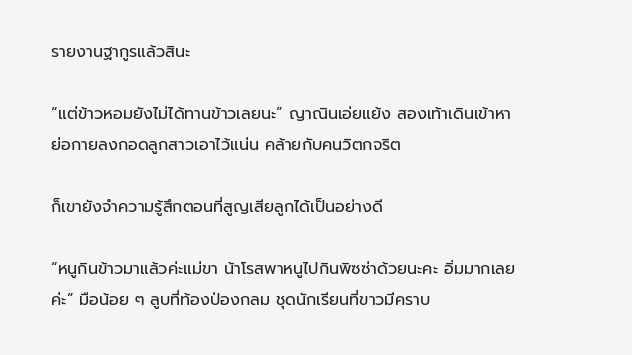รายงานฐากูรแล้วสินะ

“แต่ข้าวหอมยังไม่ได้ทานข้าวเลยนะ” ญาณินเอ่ยแย้ง สองเท้าเดินเข้าหาย่อกายลงกอดลูกสาวเอาไว้แน่น คล้ายกับคนวิตกจริต

ก็เขายังจำความรู้สึกตอนที่สูญเสียลูกได้เป็นอย่างดี

“หนูกินข้าวมาแล้วค่ะแม่ขา น้าโรสพาหนูไปกินพิซซ่าด้วยนะคะ อิ่มมากเลยค่ะ” มือน้อย ๆ ลูบที่ท้องป่องกลม ชุดนักเรียนที่ขาวมีคราบ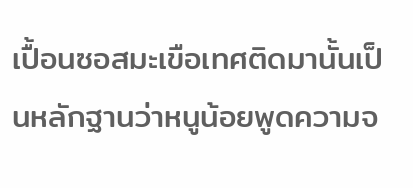เปื้อนซอสมะเขือเทศติดมานั้นเป็นหลักฐานว่าหนูน้อยพูดความจ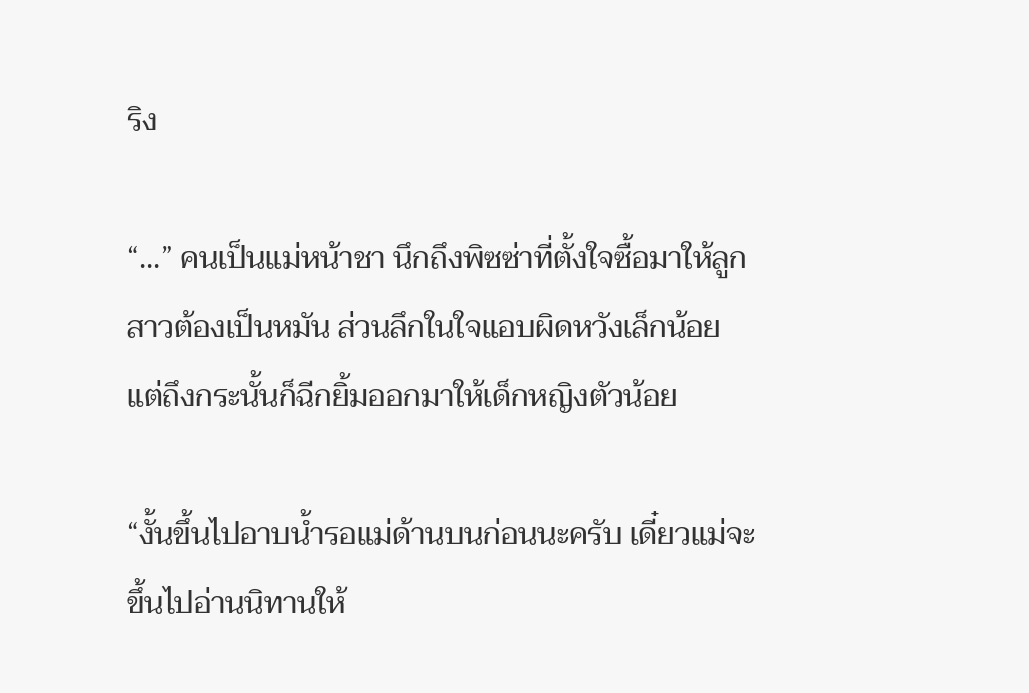ริง

“...” คนเป็นแม่หน้าชา นึกถึงพิซซ่าที่ตั้งใจซื้อมาให้ลูกสาวต้องเป็นหมัน ส่วนลึกในใจแอบผิดหวังเล็กน้อย แต่ถึงกระนั้นก็ฉีกยิ้มออกมาให้เด็กหญิงตัวน้อย

“งั้นขึ้นไปอาบน้ำรอแม่ด้านบนก่อนนะครับ เดี๋ยวแม่จะขึ้นไปอ่านนิทานให้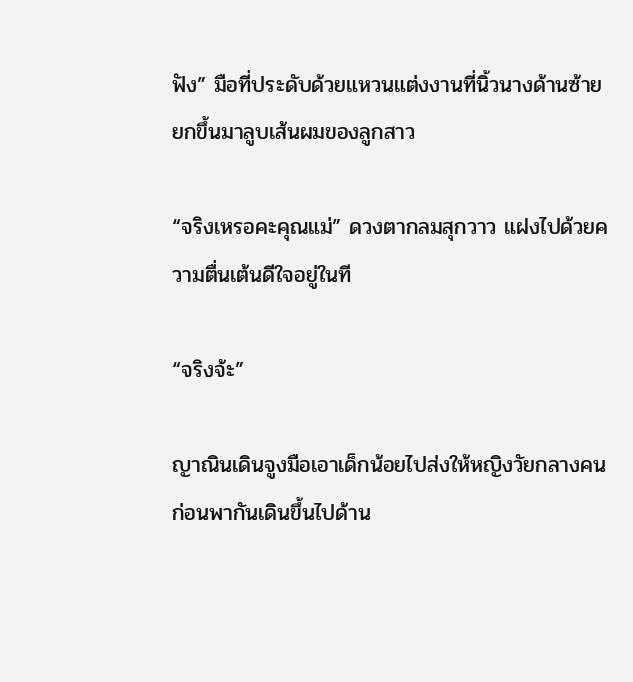ฟัง” มือที่ประดับด้วยแหวนแต่งงานที่นิ้วนางด้านซ้ายยกขึ้นมาลูบเส้นผมของลูกสาว

“จริงเหรอคะคุณแม่” ดวงตากลมสุกวาว แฝงไปด้วยความตื่นเต้นดีใจอยู่ในที

“จริงจ้ะ”

ญาณินเดินจูงมือเอาเด็กน้อยไปส่งให้หญิงวัยกลางคน ก่อนพากันเดินขึ้นไปด้าน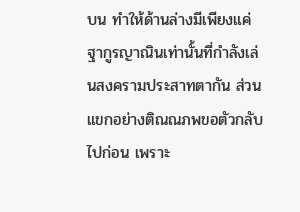บน ทำให้ด้านล่างมีเพียงแค่ฐากูรญาณินเท่านั้นที่กำลังเล่นสงครามประสาทตากัน ส่วนแขกอย่างติณณภพขอตัวกลับไปก่อน เพราะ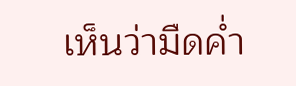เห็นว่ามืดค่ำ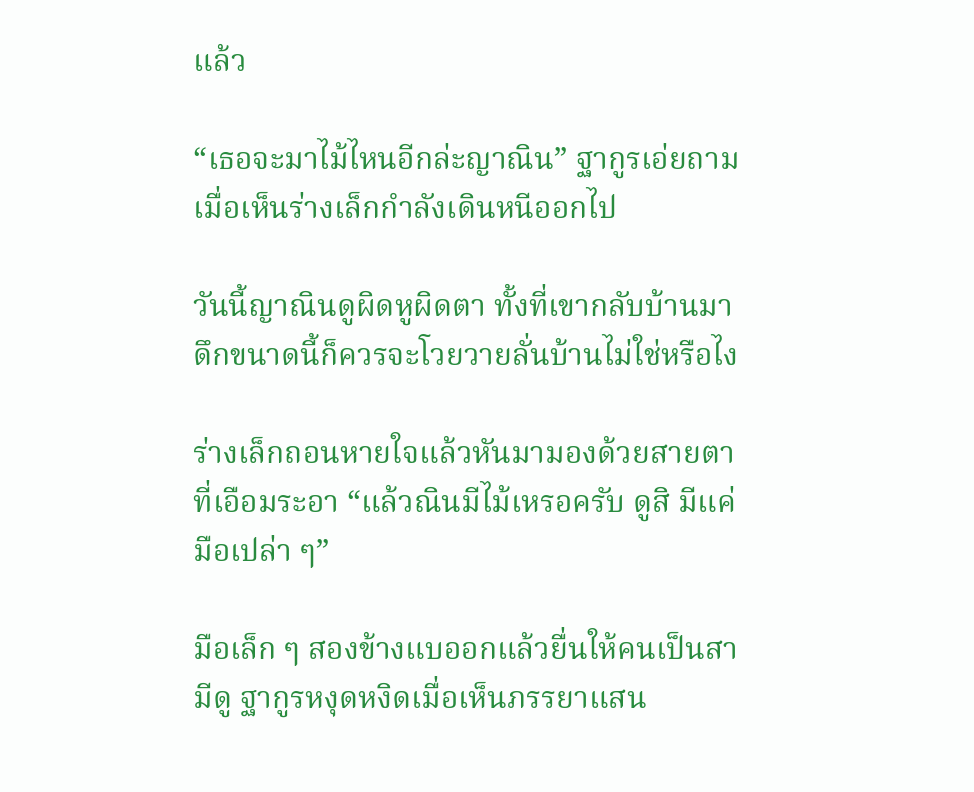แล้ว

“เธอจะมาไม้ไหนอีกล่ะญาณิน” ฐากูรเอ่ยถามเมื่อเห็นร่างเล็กกำลังเดินหนีออกไป

วันนี้ญาณินดูผิดหูผิดตา ทั้งที่เขากลับบ้านมาดึกขนาดนี้ก็ควรจะโวยวายลั่นบ้านไม่ใช่หรือไง

ร่างเล็กถอนหายใจแล้วหันมามองด้วยสายตาที่เอือมระอา “แล้วณินมีไม้เหรอครับ ดูสิ มีแค่มือเปล่า ๆ”

มือเล็ก ๆ สองข้างแบออกแล้วยื่นให้คนเป็นสามีดู ฐากูรหงุดหงิดเมื่อเห็นภรรยาแสน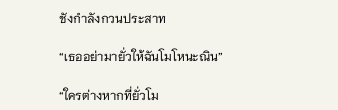ชังกำลังกวนประสาท

“เธออย่ามายั่วให้ฉันโมโหนะณิน”

“ใครต่างหากที่ยั่วโม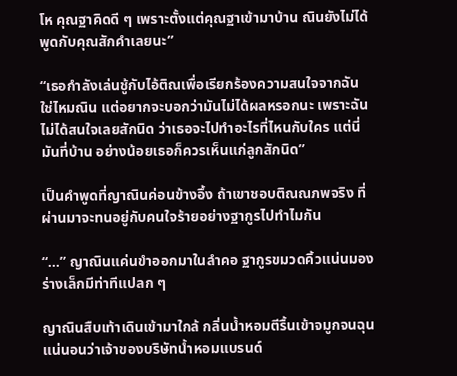โห คุณฐาคิดดี ๆ เพราะตั้งแต่คุณฐาเข้ามาบ้าน ณินยังไม่ได้พูดกับคุณสักคำเลยนะ”

“เธอกำลังเล่นชู้กับไอ้ติณเพื่อเรียกร้องความสนใจจากฉัน ใช่ไหมณิน แต่อยากจะบอกว่ามันไม่ได้ผลหรอกนะ เพราะฉันไม่ได้สนใจเลยสักนิด ว่าเธอจะไปทำอะไรที่ไหนกับใคร แต่นี่มันที่บ้าน อย่างน้อยเธอก็ควรเห็นแก่ลูกสักนิด”

เป็นคำพูดที่ญาณินค่อนข้างอึ้ง ถ้าเขาชอบติณณภพจริง ที่ผ่านมาจะทนอยู่กับคนใจร้ายอย่างฐากูรไปทำไมกัน

“...” ญาณินแค่นขำออกมาในลำคอ ฐากูรขมวดคิ้วแน่นมองร่างเล็กมีท่าทีแปลก ๆ

ญาณินสืบเท้าเดินเข้ามาใกล้ กลิ่นน้ำหอมตีรื้นเข้าจมูกจนฉุน แน่นอนว่าเจ้าของบริษัทน้ำหอมแบรนด์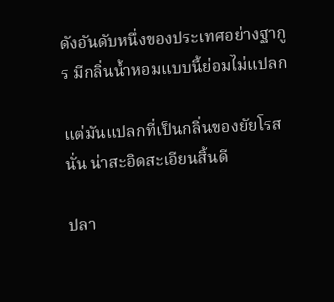ดังอันดับหนึ่งของประเทศอย่างฐากูร มีกลิ่นน้ำหอมแบบนี้ย่อมไม่แปลก

แต่มันแปลกที่เป็นกลิ่นของยัยโรสนั่น น่าสะอิดสะเอียนสิ้นดี

ปลา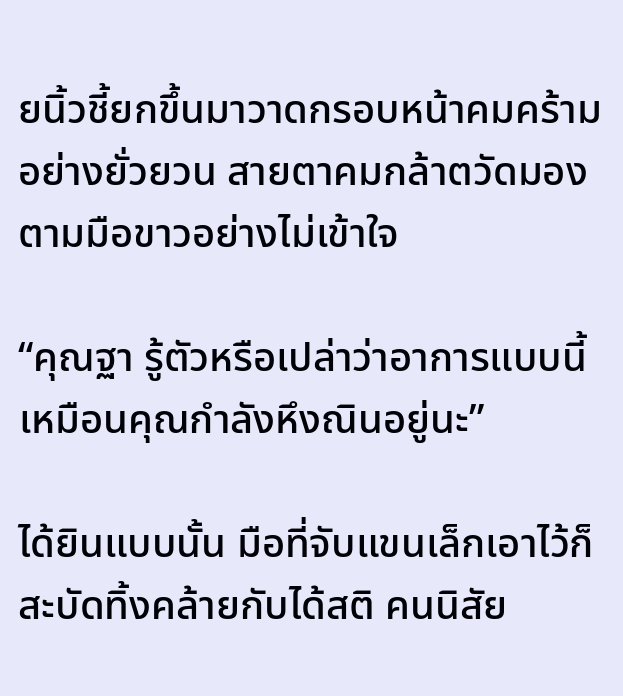ยนิ้วชี้ยกขึ้นมาวาดกรอบหน้าคมคร้ามอย่างยั่วยวน สายตาคมกล้าตวัดมองตามมือขาวอย่างไม่เข้าใจ

“คุณฐา รู้ตัวหรือเปล่าว่าอาการแบบนี้ เหมือนคุณกำลังหึงณินอยู่นะ”

ได้ยินแบบนั้น มือที่จับแขนเล็กเอาไว้ก็สะบัดทิ้งคล้ายกับได้สติ คนนิสัย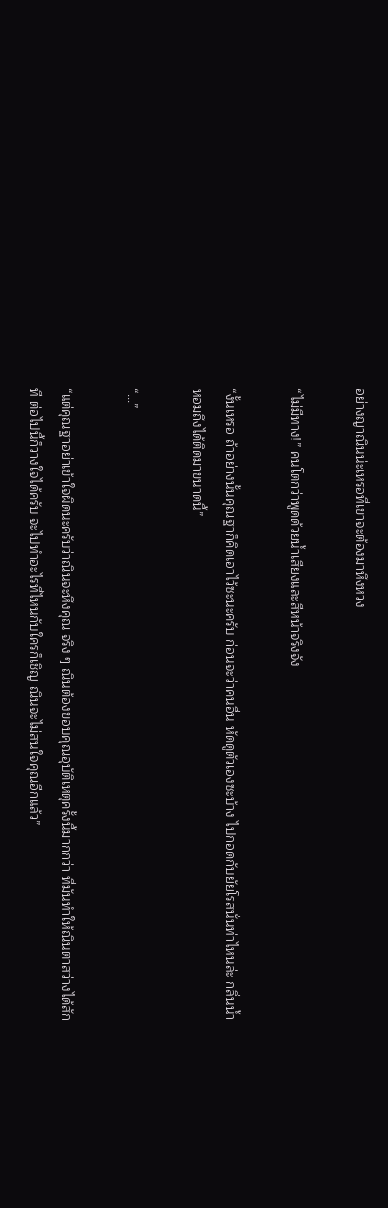อย่างญาณินน่ะเหรอที่เขาจะต้องมาหึงหวง

“ไม่มีทาง!” คนโตกว่าพูดด้วยน้ำเสียงและสีหน้าจริงจัง

“งั้นเหรอ ถ้าอย่างนั้นคุณฐาก็คิดเอาไว้ซะนะครับ ก่อนจะว่าคนอื่น หัดดูตัวเองซะบ้าง ไปกอดกับยัยโรสนั่นท่าไหนล่ะ กลิ่นน้ำหอมถึงได้ติดมาขนาดนี้”

“...”

“แต่คุณฐาอย่าเข้าใจผิดนะครับว่าณินจะหึงคุณ จริง ๆ ณินต้องขอบคุณอุบัติเหตุครั้งนี้มากกว่า ที่มันทำให้ณินตาสว่างได้สักที ต่อไปนี้ก็วางใจได้ครับ จะไปทำอะไรที่ไหนกับใครก็เชิญ ณินจะไม่สนใจคุณอีกแล้ว”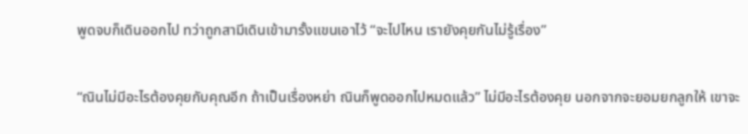พูดจบก็เดินออกไป ทว่าถูกสามีเดินเข้ามารั้งแขนเอาไว้ “จะไปไหน เรายังคุยกันไม่รู้เรื่อง”

“ณินไม่มีอะไรต้องคุยกับคุณอีก ถ้าเป็นเรื่องหย่า ณินก็พูดออกไปหมดแล้ว” ไม่มีอะไรต้องคุย นอกจากจะยอมยกลูกให้ เขาจะ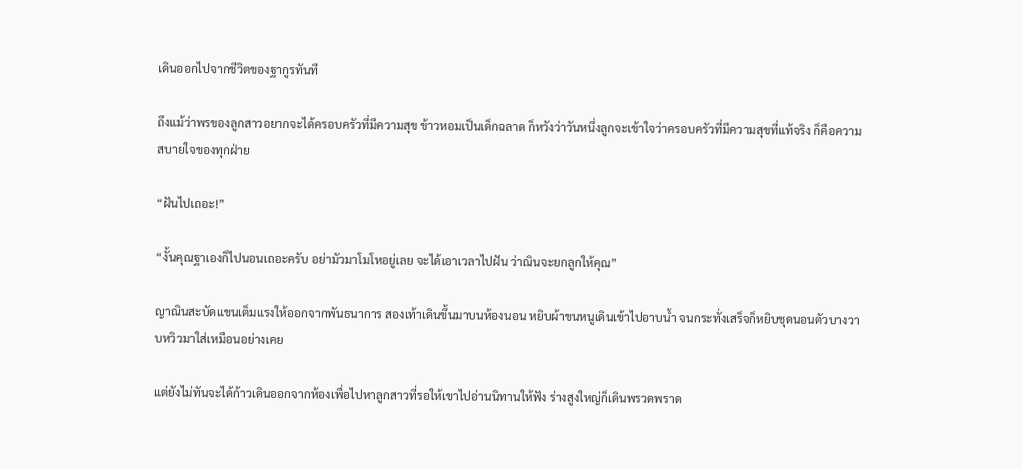เดินออกไปจากชีวิตของฐากูรทันที

ถึงแม้ว่าพรของลูกสาวอยากจะได้ครอบครัวที่มีความสุข ข้าวหอมเป็นเด็กฉลาด ก็หวังว่าวันหนึ่งลูกจะเข้าใจว่าครอบครัวที่มีความสุขที่แท้จริง ก็คือความสบายใจของทุกฝ่าย

“ฝันไปเถอะ!”

“งั้นคุณฐาเองก็ไปนอนเถอะครับ อย่ามัวมาโมโหอยู่เลย จะได้เอาเวลาไปฝัน ว่าณินจะยกลูกให้คุณ”

ญาณินสะบัดแขนเต็มแรงให้ออกจากพันธนาการ สองเท้าเดินขึ้นมาบนห้องนอน หยิบผ้าขนหนูเดินเข้าไปอาบน้ำ จนกระทั่งเสร็จก็หยิบชุดนอนตัวบางวาบหวิวมาใส่เหมือนอย่างเคย

แต่ยังไม่ทันจะได้ก้าวเดินออกจากห้องเพื่อไปหาลูกสาวที่รอให้เขาไปอ่านนิทานให้ฟัง ร่างสูงใหญ่ก็เดินพรวดพราด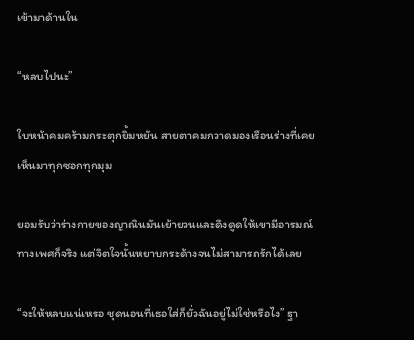เข้ามาด้านใน

“หลบไปนะ”

ใบหน้าคมคร้ามกระตุกยิ้มหยัน สายตาคมกวาดมองเรือนร่างที่เคยเห็นมาทุกซอกทุกมุม

ยอมรับว่าร่างกายของญาณินมันเย้ายวนและดึงดูดให้เขามีอารมณ์ทางเพศก็จริง แต่จิตใจนั้นหยาบกระด้างจนไม่สามารถรักได้เลย

“จะให้หลบแน่เหรอ ชุดนอนที่เธอใส่ก็ยั่วฉันอยู่ไม่ใช่หรือไง” ฐา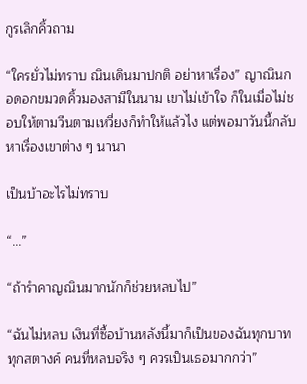กูรเลิกคิ้วถาม

“ใครยั่วไม่ทราบ ณินเดินมาปกติ อย่าหาเรื่อง” ญาณินกอดอกขมวดคิ้วมองสามีในนาม เขาไม่เข้าใจ ก็ในเมื่อไม่ชอบให้ตามวีนตามเหวี่ยงก็ทำให้แล้วไง แต่พอมาวันนี้กลับหาเรื่องเขาต่าง ๆ นานา

เป็นบ้าอะไรไม่ทราบ

“...”

“ถ้ารำคาญณินมากนักก็ช่วยหลบไป”

“ฉันไม่หลบ เงินที่ซื้อบ้านหลังนี้มาก็เป็นของฉันทุกบาททุกสตางค์ คนที่หลบจริง ๆ ควรเป็นเธอมากกว่า”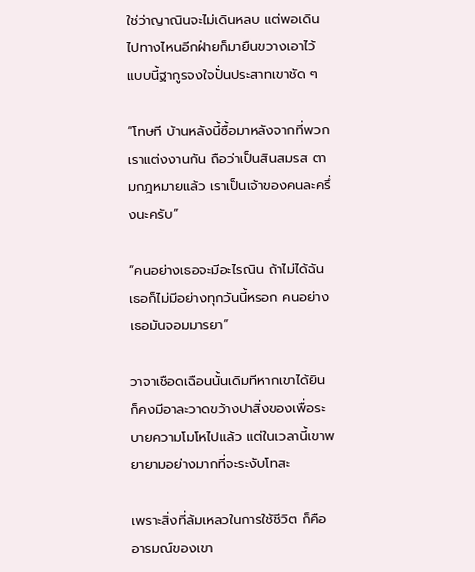ใช่ว่าญาณินจะไม่เดินหลบ แต่พอเดินไปทางไหนอีกฝ่ายก็มายืนขวางเอาไว้ แบบนี้ฐากูรจงใจปั่นประสาทเขาชัด ๆ

“โทษที บ้านหลังนี้ซื้อมาหลังจากที่พวกเราแต่งงานกัน ถือว่าเป็นสินสมรส ตามกฎหมายแล้ว เราเป็นเจ้าของคนละครึ่งนะครับ”

“คนอย่างเธอจะมีอะไรณิน ถ้าไม่ได้ฉัน เธอก็ไม่มีอย่างทุกวันนี้หรอก คนอย่างเธอมันจอมมารยา”

วาจาเชือดเฉือนนั้นเดิมทีหากเขาได้ยิน ก็คงมีอาละวาดขว้างปาสิ่งของเพื่อระบายความโมโหไปแล้ว แต่ในเวลานี้เขาพยายามอย่างมากที่จะระงับโทสะ

เพราะสิ่งที่ล้มเหลวในการใช้ชีวิต ก็คืออารมณ์ของเขา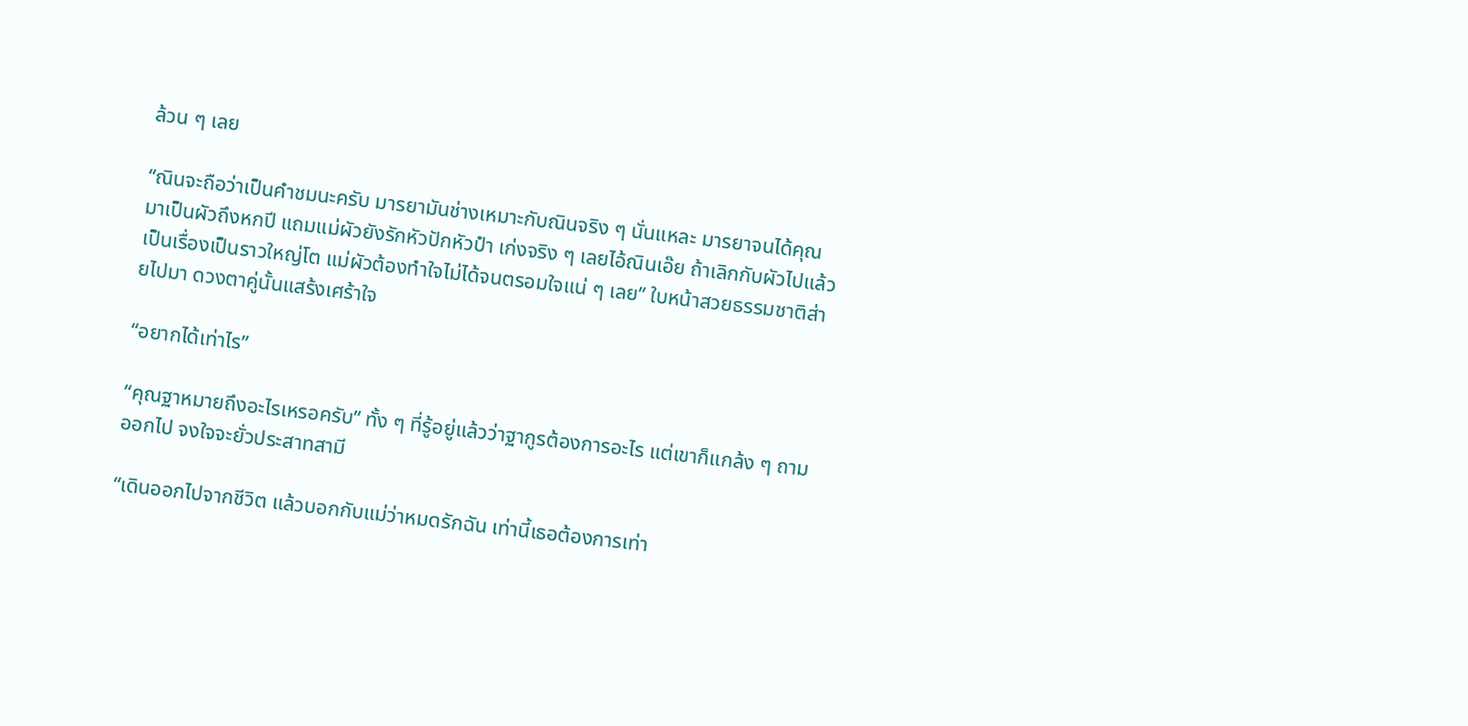ล้วน ๆ เลย

“ณินจะถือว่าเป็นคำชมนะครับ มารยามันช่างเหมาะกับณินจริง ๆ นั่นแหละ มารยาจนได้คุณมาเป็นผัวถึงหกปี แถมแม่ผัวยังรักหัวปักหัวปำ เก่งจริง ๆ เลยไอ้ณินเอ๊ย ถ้าเลิกกับผัวไปแล้วเป็นเรื่องเป็นราวใหญ่โต แม่ผัวต้องทำใจไม่ได้จนตรอมใจแน่ ๆ เลย” ใบหน้าสวยธรรมชาติส่ายไปมา ดวงตาคู่นั้นแสร้งเศร้าใจ

“อยากได้เท่าไร”

“คุณฐาหมายถึงอะไรเหรอครับ” ทั้ง ๆ ที่รู้อยู่แล้วว่าฐากูรต้องการอะไร แต่เขาก็แกล้ง ๆ ถามออกไป จงใจจะยั่วประสาทสามี

“เดินออกไปจากชีวิต แล้วบอกกับแม่ว่าหมดรักฉัน เท่านี้เธอต้องการเท่า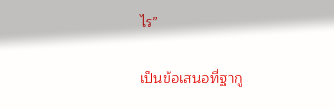ไร”

เป็นข้อเสนอที่ฐากู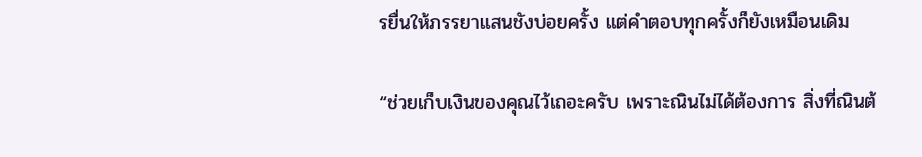รยื่นให้ภรรยาแสนชังบ่อยครั้ง แต่คำตอบทุกครั้งก็ยังเหมือนเดิม

“ช่วยเก็บเงินของคุณไว้เถอะครับ เพราะณินไม่ได้ต้องการ สิ่งที่ณินต้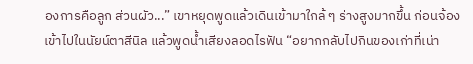องการคือลูก ส่วนผัว...” เขาหยุดพูดแล้วเดินเข้ามาใกล้ ๆ ร่างสูงมากขึ้น ก่อนจ้องเข้าไปในนัยน์ตาสีนิล แล้วพูดน้ำเสียงลอดไรฟัน “อยากกลับไปกินของเก่าที่เน่า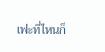เฟะที่ไหนก็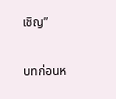เชิญ”

บทก่อนห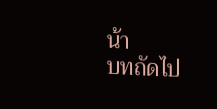น้า
บทถัดไป